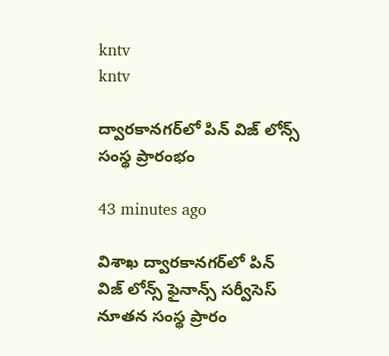kntv
kntv

ద్వారకానగర్‌లో పిన్ విజ్ లోన్స్ సంస్థ ప్రారంభం

43 minutes ago

విశాఖ ద్వారకానగర్‌లో పిన్ విజ్ లోన్స్ ఫైనాన్స్ సర్వీసెస్ నూతన సంస్థ ప్రారం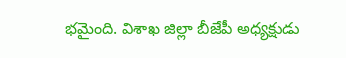భమైంది. విశాఖ జిల్లా బీజేపీ అధ్యక్షుడు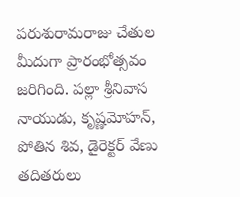పరుశురామరాజు చేతుల మీదుగా ప్రారంభోత్సవం జరిగింది. పల్లా శ్రీనివాస నాయుడు, కృష్ణమోహన్, పోతిన శివ, డైరెక్టర్ వేణు తదితరులు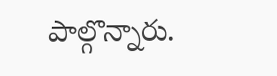పాల్గొన్నారు.